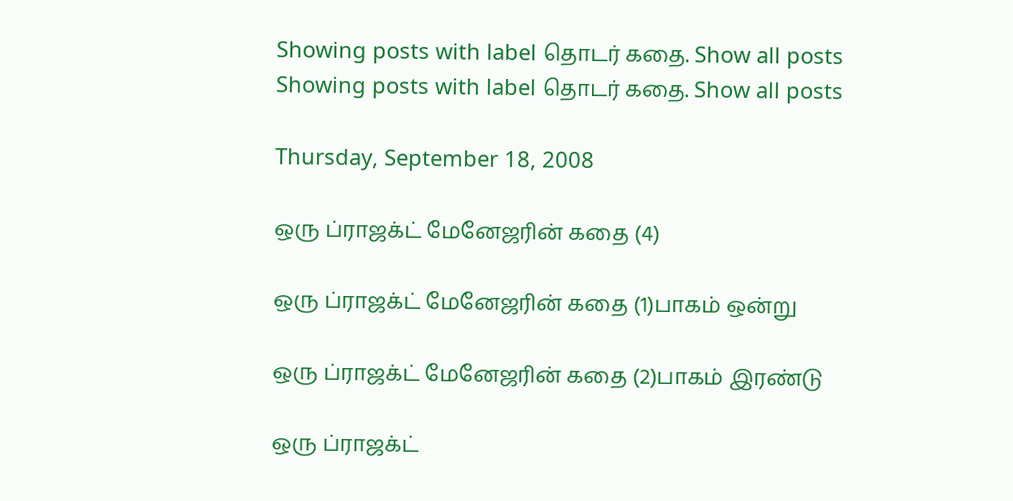Showing posts with label தொடர் கதை. Show all posts
Showing posts with label தொடர் கதை. Show all posts

Thursday, September 18, 2008

ஒரு ப்ராஜக்ட் மேனேஜரின் கதை (4)

ஒரு ப்ராஜக்ட் மேனேஜரின் கதை (1)பாகம் ஒன்று

ஒரு ப்ராஜக்ட் மேனேஜரின் கதை (2)பாகம் இரண்டு

ஒரு ப்ராஜக்ட்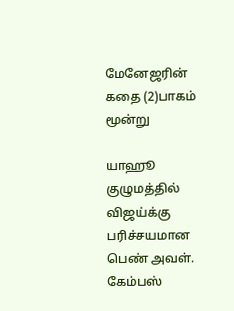மேனேஜரின் கதை (2)பாகம் மூன்று

யாஹூ குழுமத்தில் விஜய்க்கு பரிச்சயமான பெண் அவள். கேம்பஸ்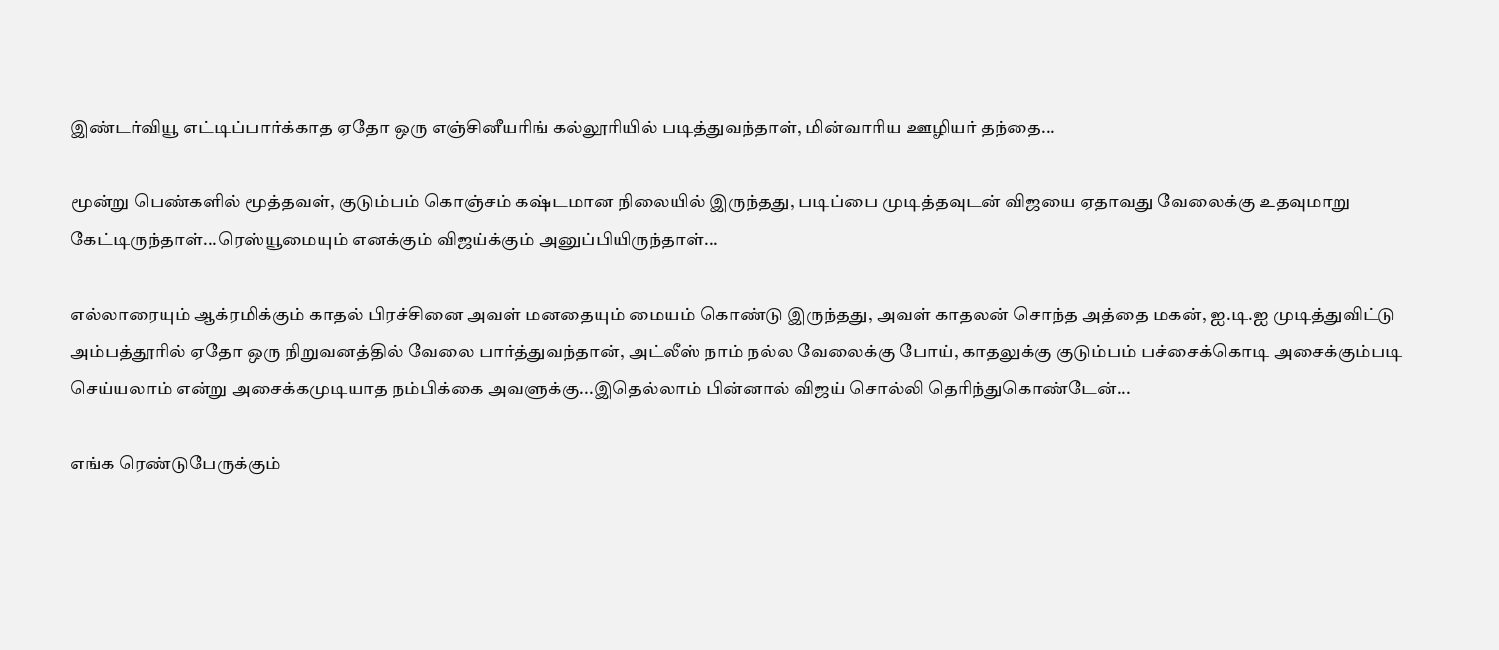இண்டர்வியூ எட்டிப்பார்க்காத ஏதோ ஒரு எஞ்சினீயரிங் கல்லூரியில் படித்துவந்தாள், மின்வாரிய ஊழியர் தந்தை...

மூன்று பெண்களில் மூத்தவள், குடும்பம் கொஞ்சம் கஷ்டமான நிலையில் இருந்தது, படிப்பை முடித்தவுடன் விஜயை ஏதாவது வேலைக்கு உதவுமாறு கேட்டிருந்தாள்...ரெஸ்யூமையும் எனக்கும் விஜய்க்கும் அனுப்பியிருந்தாள்...

எல்லாரையும் ஆக்ரமிக்கும் காதல் பிரச்சினை அவள் மனதையும் மையம் கொண்டு இருந்தது, அவள் காதலன் சொந்த அத்தை மகன், ஐ.டி.ஐ முடித்துவிட்டு அம்பத்தூரில் ஏதோ ஒரு நிறுவனத்தில் வேலை பார்த்துவந்தான், அட்லீஸ் நாம் நல்ல வேலைக்கு போய், காதலுக்கு குடும்பம் பச்சைக்கொடி அசைக்கும்படி செய்யலாம் என்று அசைக்கமுடியாத நம்பிக்கை அவளுக்கு...இதெல்லாம் பின்னால் விஜய் சொல்லி தெரிந்துகொண்டேன்...

எங்க ரெண்டுபேருக்கும்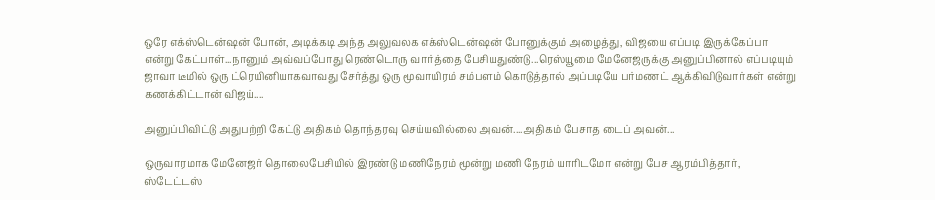ஒரே எக்ஸ்டென்ஷன் போன், அடிக்கடி அந்த அலுவலக எக்ஸ்டென்ஷன் போனுக்கும் அழைத்து, விஜயை எப்படி இருக்கேப்பா என்று கேட்பாள்...நானும் அவ்வப்போது ரெண்டொரு வார்த்தை பேசியதுண்டு...ரெஸ்யூமை மேனேஜருக்கு அனுப்பினால் எப்படியும் ஜாவா டீமில் ஒரு ட்ரெயினியாகவாவது சேர்த்து ஒரு மூவாயிரம் சம்பளம் கொடுத்தால் அப்படியே பர்மணட் ஆக்கிவிடுவார்கள் என்று கணக்கிட்டான் விஜய்....

அனுப்பிவிட்டு அதுபற்றி கேட்டு அதிகம் தொந்தரவு செய்யவில்லை அவன்....அதிகம் பேசாத டைப் அவன்...

ஒருவாரமாக மேனேஜர் தொலைபேசியில் இரண்டு மணிநேரம் மூன்று மணி நேரம் யாரிடமோ என்று பேச ஆரம்பித்தார், ஸ்டேட்டஸ்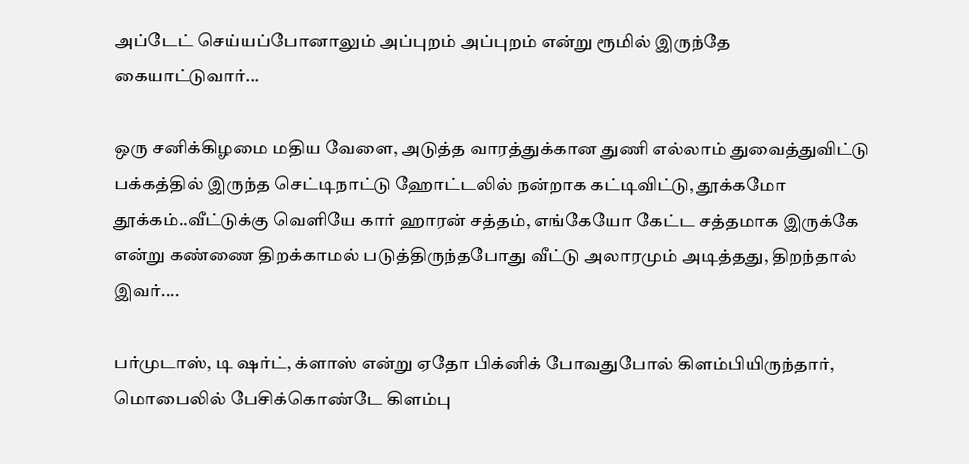அப்டேட் செய்யப்போனாலும் அப்புறம் அப்புறம் என்று ரூமில் இருந்தே கையாட்டுவார்...

ஒரு சனிக்கிழமை மதிய வேளை, அடுத்த வாரத்துக்கான துணி எல்லாம் துவைத்துவிட்டு பக்கத்தில் இருந்த செட்டிநாட்டு ஹோட்டலில் நன்றாக கட்டிவிட்டு, தூக்கமோ தூக்கம்..வீட்டுக்கு வெளியே கார் ஹாரன் சத்தம், எங்கேயோ கேட்ட சத்தமாக இருக்கே என்று கண்ணை திறக்காமல் படுத்திருந்தபோது வீட்டு அலாரமும் அடித்தது, திறந்தால் இவர்....

பர்முடாஸ், டி ஷர்ட், க்ளாஸ் என்று ஏதோ பிக்னிக் போவதுபோல் கிளம்பியிருந்தார், மொபைலில் பேசிக்கொண்டே கிளம்பு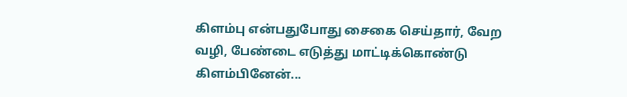கிளம்பு என்பதுபோது சைகை செய்தார், வேற வழி, பேண்டை எடுத்து மாட்டிக்கொண்டு கிளம்பினேன்...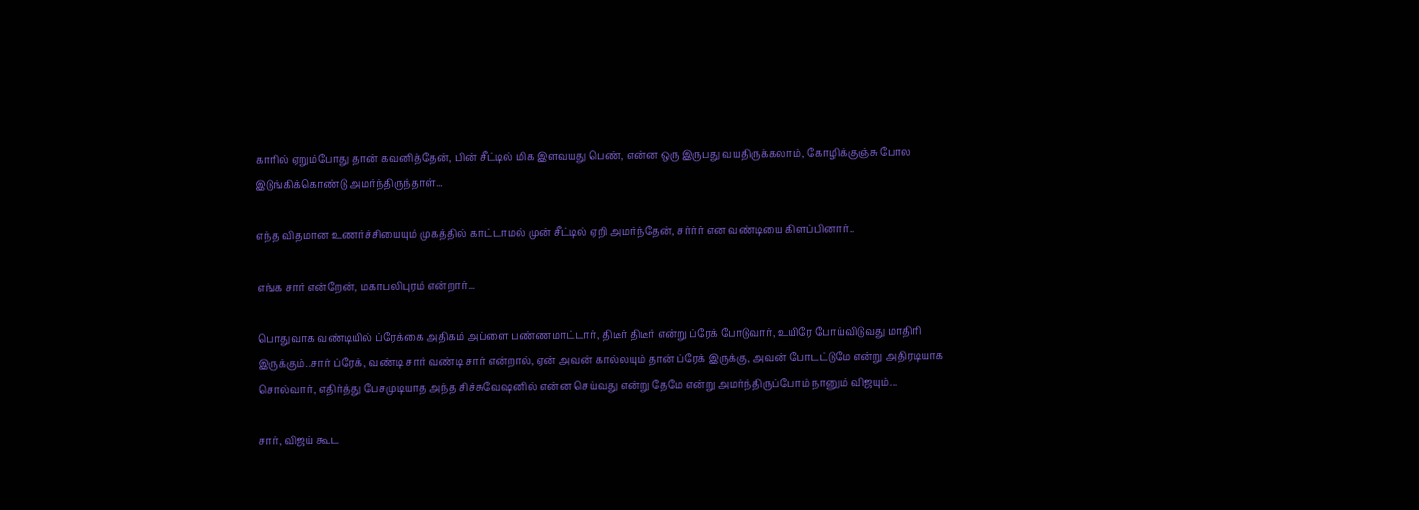காரில் ஏறும்போது தான் கவனித்தேன், பின் சீட்டில் மிக இளவயது பெண், என்ன ஒரு இருபது வயதிருக்கலாம், கோழிக்குஞ்சு போல இடுங்கிக்கொண்டு அமர்ந்திருந்தாள்...

எந்த விதமான உணர்ச்சியையும் முகத்தில் காட்டாமல் முன் சீட்டில் ஏறி அமர்ந்தேன், சர்ர்ர் என வண்டியை கிளப்பினார்..

எங்க சார் என்றேன், மகாபலிபுரம் என்றார்...

பொதுவாக வண்டியில் ப்ரேக்கை அதிகம் அப்ளை பண்ணமாட்டார், திடீர் திடீர் என்று ப்ரேக் போடுவார், உயிரே போய்விடுவது மாதிரி இருக்கும்..சார் ப்ரேக், வண்டி சார் வண்டி சார் என்றால், ஏன் அவன் கால்லயும் தான் ப்ரேக் இருக்கு, அவன் போடட்டுமே என்று அதிரடியாக சொல்வார், எதிர்த்து பேசமுடியாத அந்த சிச்சுவேஷனில் என்ன செய்வது என்று தேமே என்று அமர்ந்திருப்போம் நானும் விஜயும்...

சார், விஜய் கூட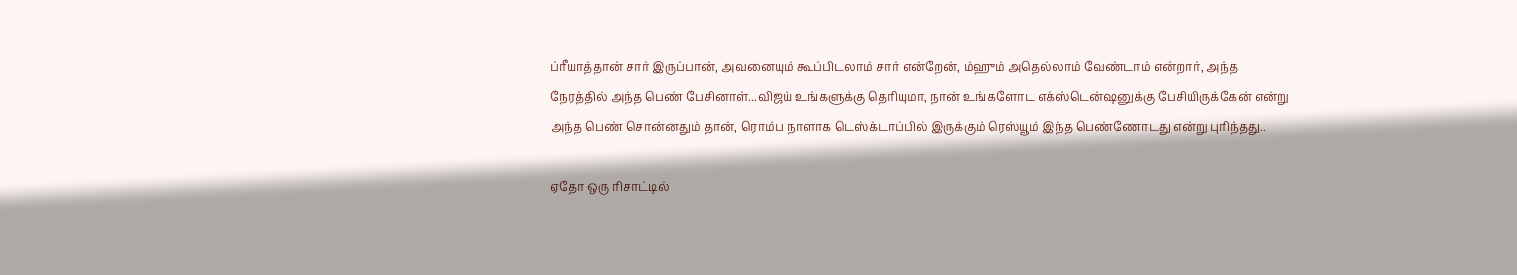ப்ரீயாத்தான் சார் இருப்பான், அவனையும் கூப்பிடலாம் சார் என்றேன், ம்ஹும் அதெல்லாம் வேண்டாம் என்றார், அந்த நேரத்தில் அந்த பெண் பேசினாள்...விஜய் உங்களுக்கு தெரியுமா, நான் உங்களோட எக்ஸ்டென்ஷனுக்கு பேசியிருக்கேன் என்று அந்த பெண் சொன்னதும் தான், ரொம்ப நாளாக டெஸ்க்டாப்பில் இருக்கும் ரெஸ்யூம் இந்த பெண்ணோடது என்று புரிந்தது..

ஏதோ ஒரு ரிசாட்டில்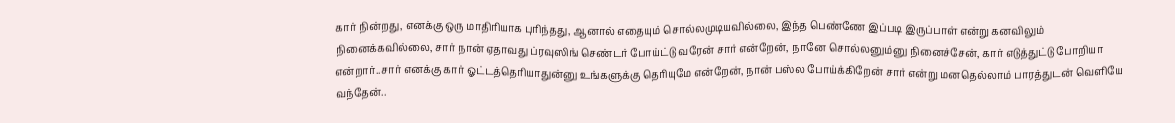கார் நின்றது, எனக்கு ஒரு மாதிரியாக புரிந்தது, ஆனால் எதையும் சொல்லமுடியவில்லை, இந்த பெண்ணே இப்படி இருப்பாள் என்று கனவிலும் நினைக்கவில்லை, சார் நான் ஏதாவது ப்ரவுஸிங் செண்டர் போய்ட்டு வரேன் சார் என்றேன், நானே சொல்லனும்னு நினைச்சேன், கார் எடுத்துட்டு போறியா என்றார்..சார் எனக்கு கார் ஓட்டத்தெரியாதுன்னு உங்களுக்கு தெரியுமே என்றேன், நான் பஸ்ல போய்க்கிறேன் சார் என்று மனதெல்லாம் பாரத்துடன் வெளியே வந்தேன்..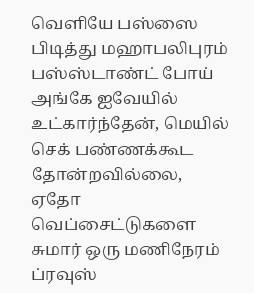வெளியே பஸ்ஸை பிடித்து மஹாபலிபுரம் பஸ்ஸ்டாண்ட் போய் அங்கே ஐவேயில் உட்கார்ந்தேன், மெயில் செக் பண்ணக்கூட தோன்றவில்லை, ஏதோ வெப்சைட்டுகளை சுமார் ஒரு மணிநேரம் ப்ரவுஸ்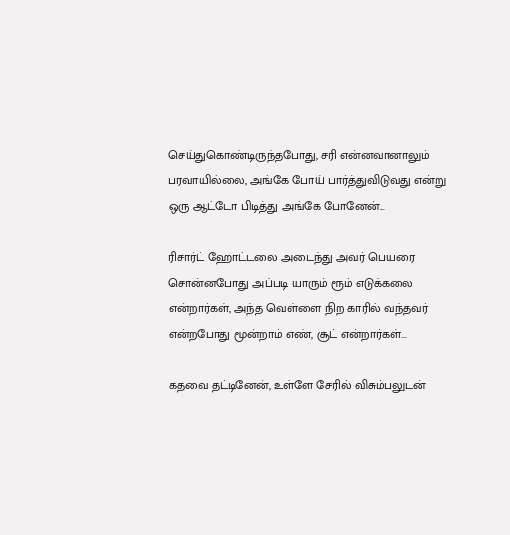செய்துகொண்டிருந்தபோது, சரி என்னவானாலும் பரவாயில்லை, அங்கே போய் பார்த்துவிடுவது என்று ஒரு ஆட்டோ பிடித்து அங்கே போனேன்...

ரிசார்ட் ஹோட்டலை அடைந்து அவர் பெயரை சொன்னபோது அப்படி யாரும் ரூம் எடுக்கலை என்றார்கள், அந்த வெள்ளை நிற காரில் வந்தவர் என்றபோது மூன்றாம் எண், சூட் என்றார்கள்...

கதவை தட்டினேன், உள்ளே சேரில் விசும்பலுடன்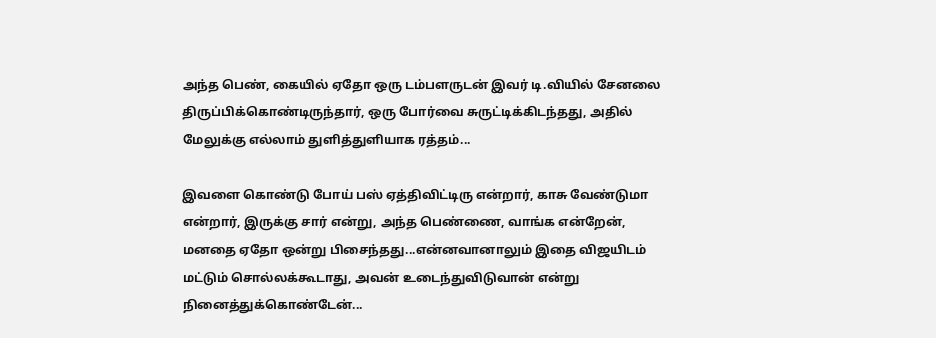அந்த பெண், கையில் ஏதோ ஒரு டம்பளருடன் இவர் டி.வியில் சேனலை திருப்பிக்கொண்டிருந்தார், ஒரு போர்வை சுருட்டிக்கிடந்தது, அதில் மேலுக்கு எல்லாம் துளித்துளியாக ரத்தம்...

இவளை கொண்டு போய் பஸ் ஏத்திவிட்டிரு என்றார், காசு வேண்டுமா என்றார், இருக்கு சார் என்று, அந்த பெண்ணை, வாங்க என்றேன், மனதை ஏதோ ஒன்று பிசைந்தது...என்னவானாலும் இதை விஜயிடம் மட்டும் சொல்லக்கூடாது, அவன் உடைந்துவிடுவான் என்று நினைத்துக்கொண்டேன்...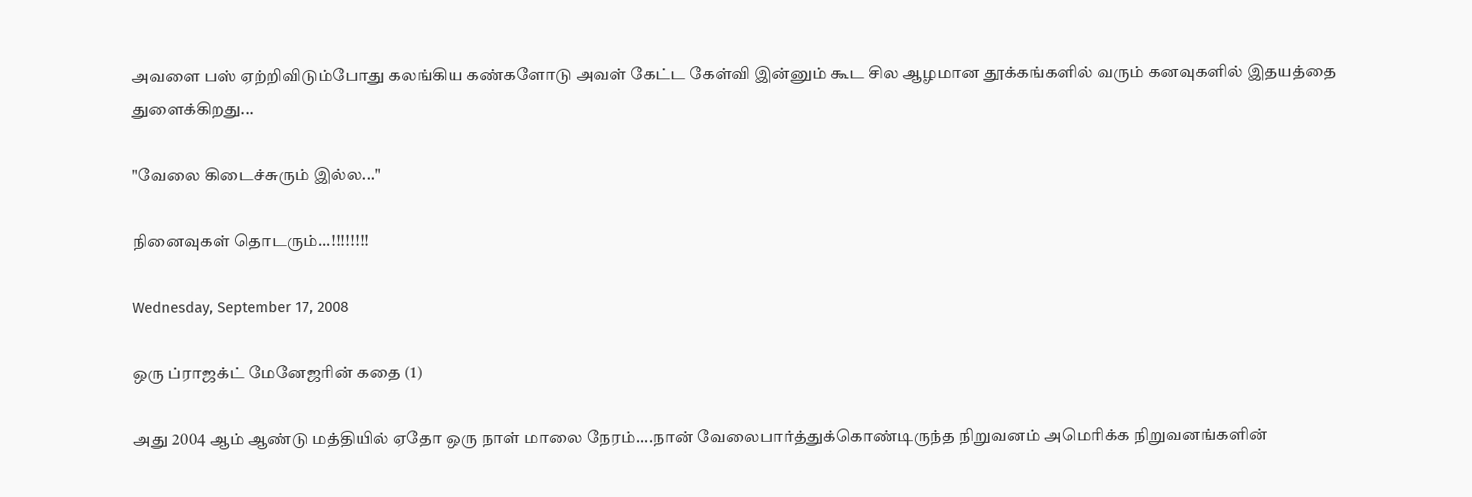அவளை பஸ் ஏற்றிவிடும்போது கலங்கிய கண்களோடு அவள் கேட்ட கேள்வி இன்னும் கூட சில ஆழமான தூக்கங்களில் வரும் கனவுகளில் இதயத்தை துளைக்கிறது...

"வேலை கிடைச்சுரும் இல்ல..."

நினைவுகள் தொடரும்...!!!!!!!!

Wednesday, September 17, 2008

ஒரு ப்ராஜக்ட் மேனேஜரின் கதை (1)

அது 2004 ஆம் ஆண்டு மத்தியில் ஏதோ ஒரு நாள் மாலை நேரம்....நான் வேலைபார்த்துக்கொண்டிருந்த நிறுவனம் அமெரிக்க நிறுவனங்களின்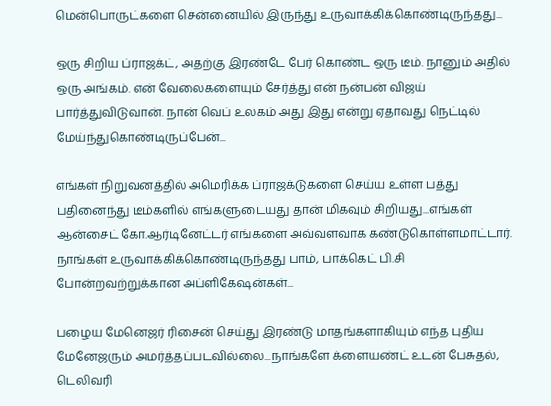மென்பொருட்களை சென்னையில் இருந்து உருவாக்கிக்கொண்டிருந்தது...

ஒரு சிறிய ப்ராஜக்ட், அதற்கு இரண்டே பேர் கொண்ட ஒரு டீம். நானும் அதில் ஒரு அங்கம். என் வேலைகளையும் சேர்த்து என் நன்பன் விஜய் பார்த்துவிடுவான். நான் வெப் உலகம் அது இது என்று ஏதாவது நெட்டில் மேய்ந்துகொண்டிருப்பேன்...

எங்கள் நிறுவனத்தில் அமெரிக்க ப்ராஜக்டுகளை செய்ய உள்ள பத்து பதினைந்து டீம்களில் எங்களுடையது தான் மிகவும் சிறியது...எங்கள் ஆன்சைட் கோ.ஆர்டினேட்டர் எங்களை அவ்வளவாக கண்டுகொள்ளமாட்டார். நாங்கள் உருவாக்கிக்கொண்டிருந்தது பாம், பாக்கெட் பி.சி போன்றவற்றுக்கான அப்ளிகேஷன்கள்...

பழைய மேனெஜர் ரிசைன் செய்து இரண்டு மாதங்களாகியும் எந்த புதிய மேனேஜரும் அமர்த்தப்படவில்லை...நாங்களே க்ளையண்ட் உடன் பேசுதல், டெலிவரி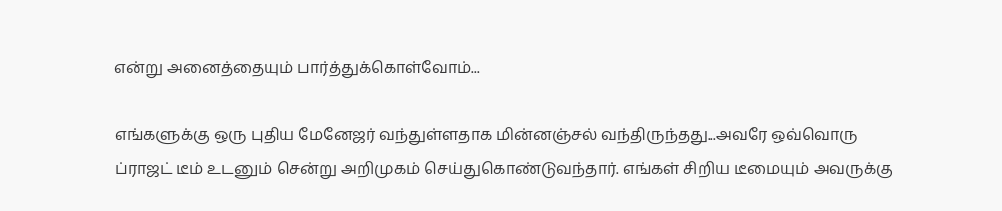என்று அனைத்தையும் பார்த்துக்கொள்வோம்...

எங்களுக்கு ஒரு புதிய மேனேஜர் வந்துள்ளதாக மின்னஞ்சல் வந்திருந்தது...அவரே ஒவ்வொரு ப்ராஜட் டீம் உடனும் சென்று அறிமுகம் செய்துகொண்டுவந்தார். எங்கள் சிறிய டீமையும் அவருக்கு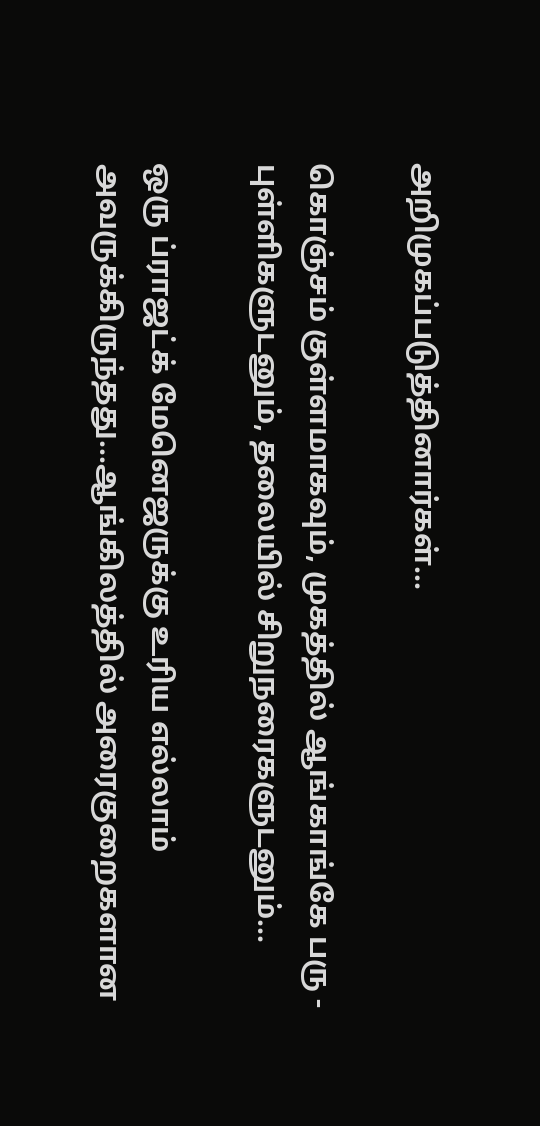அறிமுகப்படுத்தினார்கள்...

கொஞ்சம் குள்ளமாகவும், முகத்தில் ஆங்காங்கே பரு - புள்ளிகளுடனும், தலையில் சிறுநரைகளுடனும்...

ஒரு ப்ராஜட்க் மேனெஜருக்கு உரிய எல்லாம் அவருக்கிருந்தது...ஆங்கிலத்தில் அரைகுறைகளான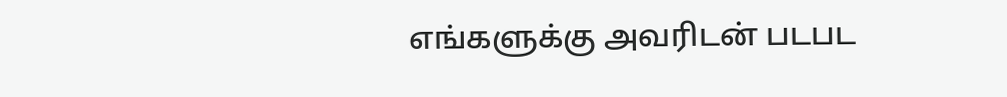எங்களுக்கு அவரிடன் படபட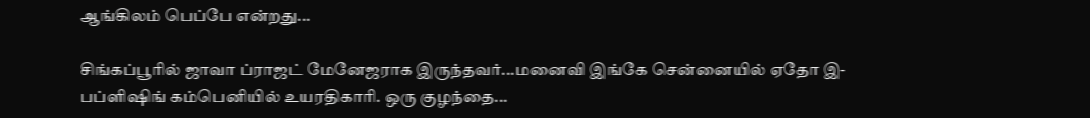ஆங்கிலம் பெப்பே என்றது...

சிங்கப்பூரில் ஜாவா ப்ராஜட் மேனேஜராக இருந்தவர்...மனைவி இங்கே சென்னையில் ஏதோ இ-பப்ளிஷிங் கம்பெனியில் உயரதிகாரி. ஒரு குழந்தை...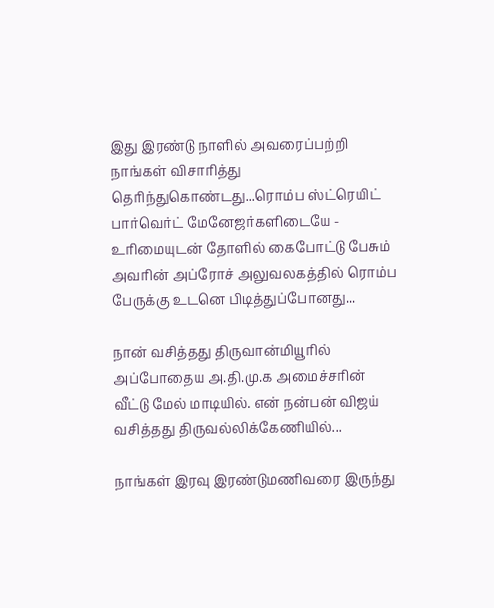இது இரண்டு நாளில் அவரைப்பற்றி நாங்கள் விசாரித்து தெரிந்துகொண்டது...ரொம்ப ஸ்ட்ரெயிட் பார்வெர்ட் மேனேஜர்களிடையே - உரிமையுடன் தோளில் கைபோட்டு பேசும் அவரின் அப்ரோச் அலுவலகத்தில் ரொம்ப பேருக்கு உடனெ பிடித்துப்போனது...

நான் வசித்தது திருவான்மியூரில் அப்போதைய அ.தி.மு.க அமைச்சரின் வீட்டு மேல் மாடியில். என் நன்பன் விஜய் வசித்தது திருவல்லிக்கேணியில்...

நாங்கள் இரவு இரண்டுமணிவரை இருந்து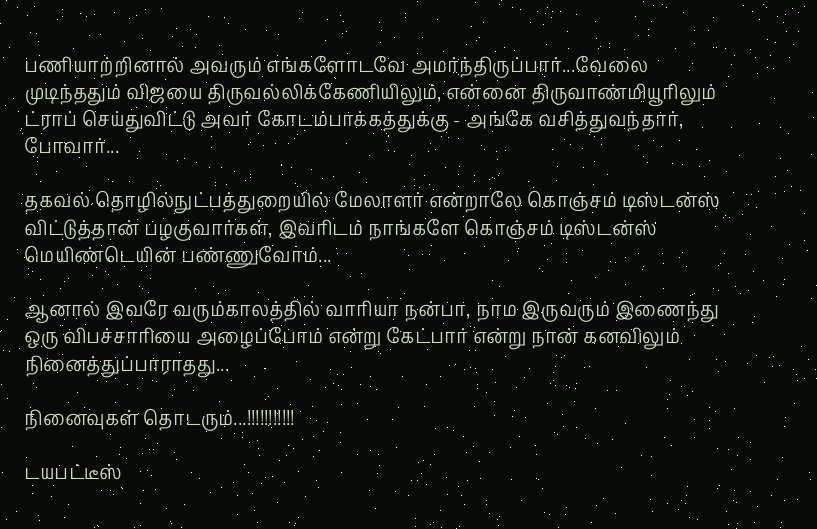பணியாற்றினால் அவரும் எங்களோடவே அமர்ந்திருப்பார்...வேலை முடிந்ததும் விஜயை திருவல்லிக்கேணியிலும், என்னை திருவாண்மியூரிலும் ட்ராப் செய்துவிட்டு அவர் கோடம்பாக்கத்துக்கு - அங்கே வசித்துவந்தார், போவார்...

தகவல் தொழில்நுட்பத்துறையில் மேலாளர் என்றாலே கொஞ்சம் டிஸ்டன்ஸ் விட்டுத்தான் பழகுவார்கள், இவரிடம் நாங்களே கொஞ்சம் டிஸ்டன்ஸ் மெயிண்டெயின் பண்ணுவோம்...

ஆனால் இவரே வரும்காலத்தில் வாரியா நன்பா, நாம இருவரும் இணைந்து ஒரு விபச்சாரியை அழைப்போம் என்று கேட்பார் என்று நான் கனவிலும் நினைத்துப்பாராதது...

நினைவுகள் தொடரும்...!!!!!!!!!!!

டயபட்டீஸ்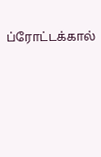ப்ரோட்டக்கால்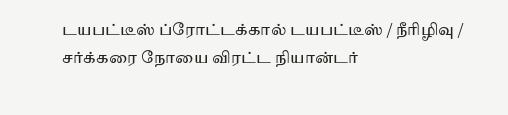டயபட்டீஸ் ப்ரோட்டக்கால் டயபட்டீஸ் / நீரிழிவு / சர்க்கரை நோயை விரட்ட நியான்டர்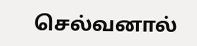செல்வனால்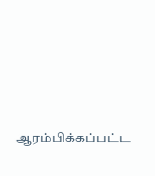ஆரம்பிக்கப்பட்ட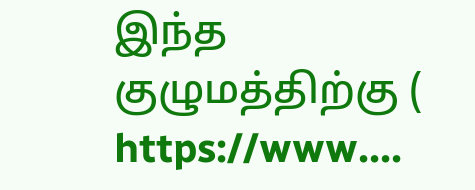இந்த குழுமத்திற்கு ( https://www....